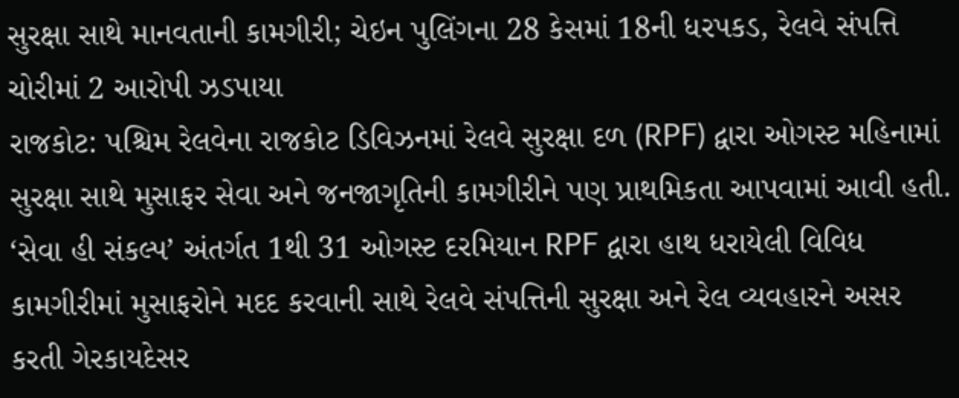સુરક્ષા સાથે માનવતાની કામગીરી; ચેઇન પુલિંગના 28 કેસમાં 18ની ધરપકડ, રેલવે સંપત્તિ ચોરીમાં 2 આરોપી ઝડપાયા
રાજકોટ: પશ્ચિમ રેલવેના રાજકોટ ડિવિઝનમાં રેલવે સુરક્ષા દળ (RPF) દ્વારા ઓગસ્ટ મહિનામાં સુરક્ષા સાથે મુસાફર સેવા અને જનજાગૃતિની કામગીરીને પણ પ્રાથમિકતા આપવામાં આવી હતી. ‘સેવા હી સંકલ્પ’ અંતર્ગત 1થી 31 ઓગસ્ટ દરમિયાન RPF દ્વારા હાથ ધરાયેલી વિવિધ કામગીરીમાં મુસાફરોને મદદ કરવાની સાથે રેલવે સંપત્તિની સુરક્ષા અને રેલ વ્યવહારને અસર કરતી ગેરકાયદેસર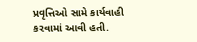પ્રવૃત્તિઓ સામે કાર્યવાહી કરવામાં આવી હતી.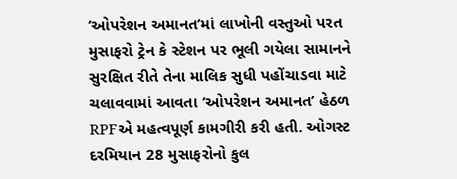‘ઓપરેશન અમાનત’માં લાખોની વસ્તુઓ પરત
મુસાફરો ટ્રેન કે સ્ટેશન પર ભૂલી ગયેલા સામાનને સુરક્ષિત રીતે તેના માલિક સુધી પહોંચાડવા માટે ચલાવવામાં આવતા ‘ઓપરેશન અમાનત’ હેઠળ RPFએ મહત્વપૂર્ણ કામગીરી કરી હતી. ઓગસ્ટ દરમિયાન 28 મુસાફરોનો કુલ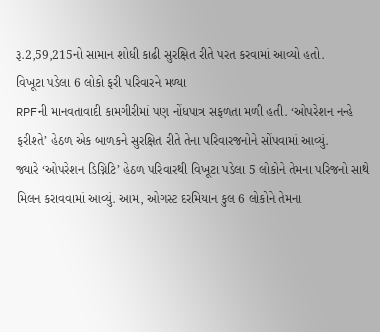રૂ.2,59,215નો સામાન શોધી કાઢી સુરક્ષિત રીતે પરત કરવામાં આવ્યો હતો.
વિખૂટા પડેલા 6 લોકો ફરી પરિવારને મળ્યા
RPFની માનવતાવાદી કામગીરીમાં પણ નોંધપાત્ર સફળતા મળી હતી. ‘ઓપરેશન નન્હે ફરીશ્તે’ હેઠળ એક બાળકને સુરક્ષિત રીતે તેના પરિવારજનોને સોંપવામાં આવ્યું.
જ્યારે ‘ઓપરેશન ડિગ્નિટિ’ હેઠળ પરિવારથી વિખૂટા પડેલા 5 લોકોને તેમના પરિજનો સાથે મિલન કરાવવામાં આવ્યું. આમ, ઓગસ્ટ દરમિયાન કુલ 6 લોકોને તેમના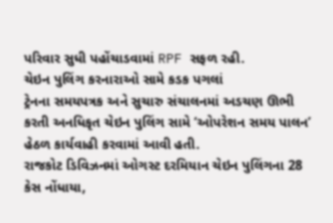પરિવાર સુધી પહોંચાડવામાં RPF સફળ રહી.
ચેઇન પુલિંગ કરનારાઓ સામે કડક પગલાં
ટ્રેનના સમયપત્રક અને સુચારુ સંચાલનમાં અડચણ ઊભી કરતી અનધિકૃત ચેઇન પુલિંગ સામે ‘ઓપરેશન સમય પાલન’ હેઠળ કાર્યવાહી કરવામાં આવી હતી.
રાજકોટ ડિવિઝનમાં ઓગસ્ટ દરમિયાન ચેઇન પુલિંગના 28 કેસ નોંધાયા,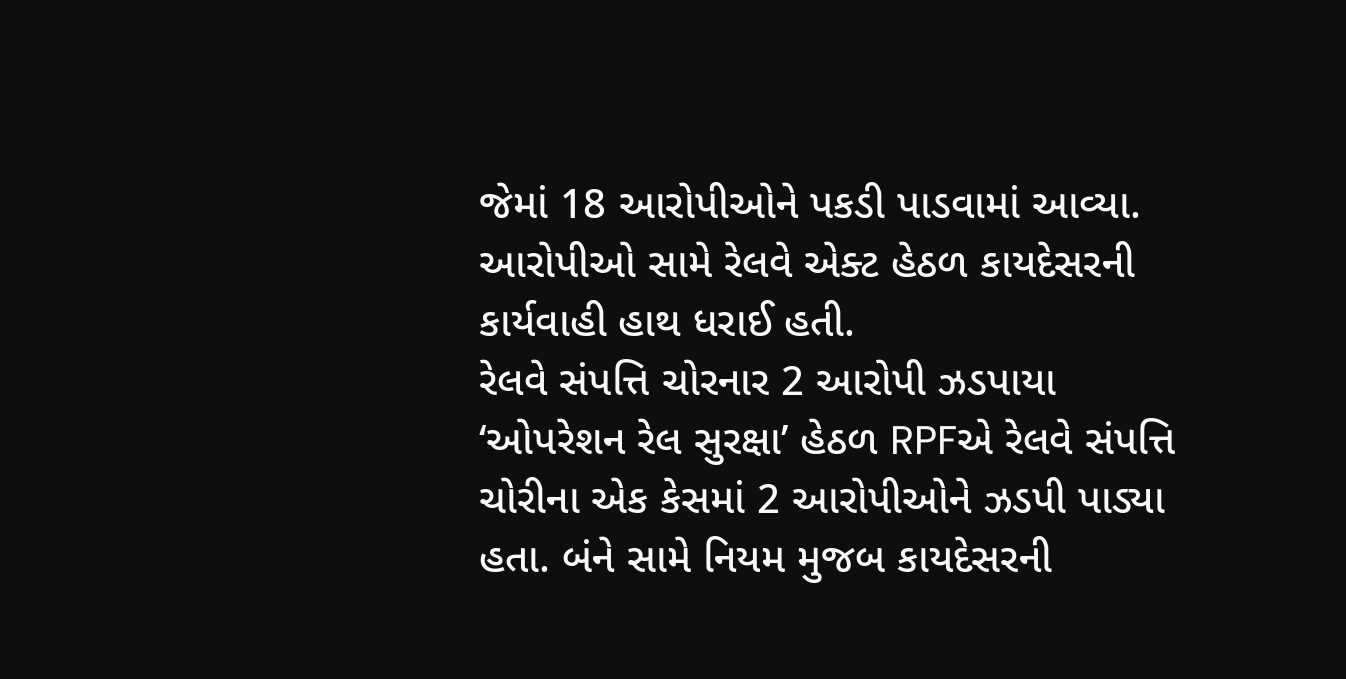જેમાં 18 આરોપીઓને પકડી પાડવામાં આવ્યા. આરોપીઓ સામે રેલવે એક્ટ હેઠળ કાયદેસરની કાર્યવાહી હાથ ધરાઈ હતી.
રેલવે સંપત્તિ ચોરનાર 2 આરોપી ઝડપાયા
‘ઓપરેશન રેલ સુરક્ષા’ હેઠળ RPFએ રેલવે સંપત્તિ ચોરીના એક કેસમાં 2 આરોપીઓને ઝડપી પાડ્યા હતા. બંને સામે નિયમ મુજબ કાયદેસરની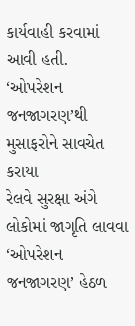કાર્યવાહી કરવામાં આવી હતી.
‘ઓપરેશન જનજાગરણ’થી મુસાફરોને સાવચેત કરાયા
રેલવે સુરક્ષા અંગે લોકોમાં જાગૃતિ લાવવા ‘ઓપરેશન જનજાગરણ’ હેઠળ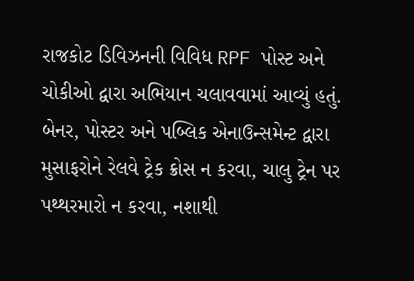રાજકોટ ડિવિઝનની વિવિધ RPF પોસ્ટ અને ચોકીઓ દ્વારા અભિયાન ચલાવવામાં આવ્યું હતું.
બેનર, પોસ્ટર અને પબ્લિક એનાઉન્સમેન્ટ દ્વારા મુસાફરોને રેલવે ટ્રેક ક્રોસ ન કરવા, ચાલુ ટ્રેન પર પથ્થરમારો ન કરવા, નશાથી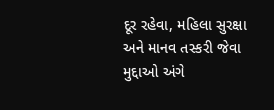દૂર રહેવા, મહિલા સુરક્ષા અને માનવ તસ્કરી જેવા મુદ્દાઓ અંગે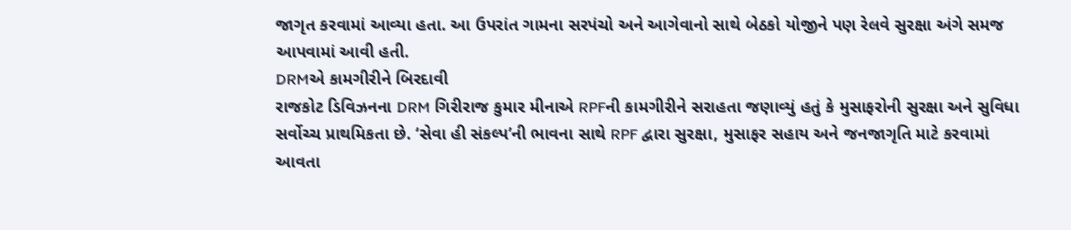જાગૃત કરવામાં આવ્યા હતા. આ ઉપરાંત ગામના સરપંચો અને આગેવાનો સાથે બેઠકો યોજીને પણ રેલવે સુરક્ષા અંગે સમજ આપવામાં આવી હતી.
DRMએ કામગીરીને બિરદાવી
રાજકોટ ડિવિઝનના DRM ગિરીરાજ કુમાર મીનાએ RPFની કામગીરીને સરાહતા જણાવ્યું હતું કે મુસાફરોની સુરક્ષા અને સુવિધા સર્વોચ્ચ પ્રાથમિકતા છે. ‘સેવા હી સંકલ્પ’ની ભાવના સાથે RPF દ્વારા સુરક્ષા, મુસાફર સહાય અને જનજાગૃતિ માટે કરવામાં આવતા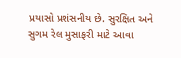પ્રયાસો પ્રશંસનીય છે. સુરક્ષિત અને સુગમ રેલ મુસાફરી માટે આવા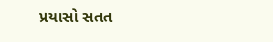પ્રયાસો સતત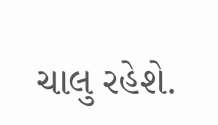ચાલુ રહેશે.